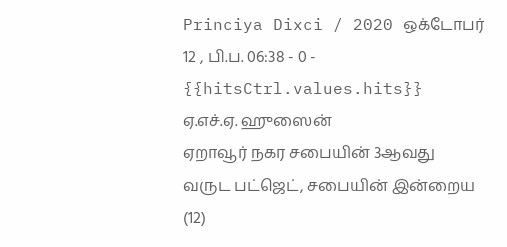Princiya Dixci / 2020 ஒக்டோபர் 12 , பி.ப. 06:38 - 0 - {{hitsCtrl.values.hits}}
ஏ.எச்.ஏ. ஹுஸைன்
ஏறாவூர் நகர சபையின் 3ஆவது வருட பட்ஜெட், சபையின் இன்றைய (12)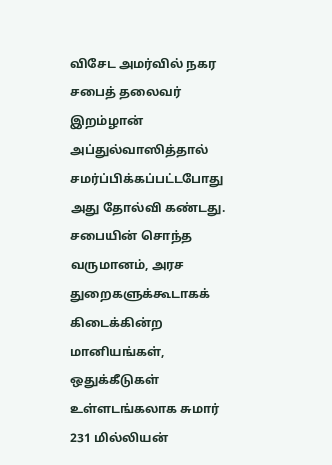விசேட அமர்வில் நகர சபைத் தலைவர் இறம்ழான் அப்துல்வாஸித்தால் சமர்ப்பிக்கப்பட்டபோது அது தோல்வி கண்டது.
சபையின் சொந்த வருமானம், அரச துறைகளுக்கூடாகக் கிடைக்கின்ற மானியங்கள், ஒதுக்கீடுகள் உள்ளடங்கலாக சுமார் 231 மில்லியன்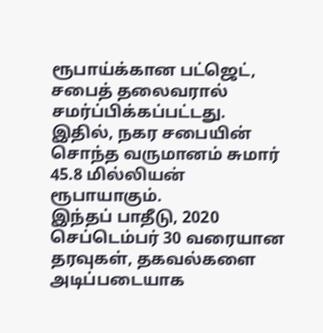ரூபாய்க்கான பட்ஜெட், சபைத் தலைவரால் சமர்ப்பிக்கப்பட்டது.
இதில், நகர சபையின் சொந்த வருமானம் சுமார் 45.8 மில்லியன் ரூபாயாகும்.
இந்தப் பாதீடு, 2020 செப்டெம்பர் 30 வரையான தரவுகள், தகவல்களை அடிப்படையாக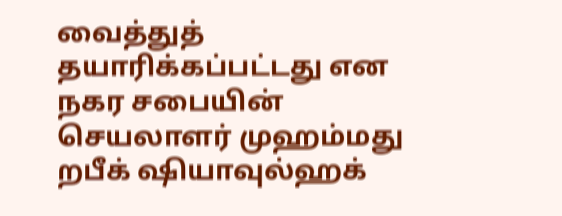வைத்துத் தயாரிக்கப்பட்டது என நகர சபையின் செயலாளர் முஹம்மது றபீக் ஷியாவுல்ஹக்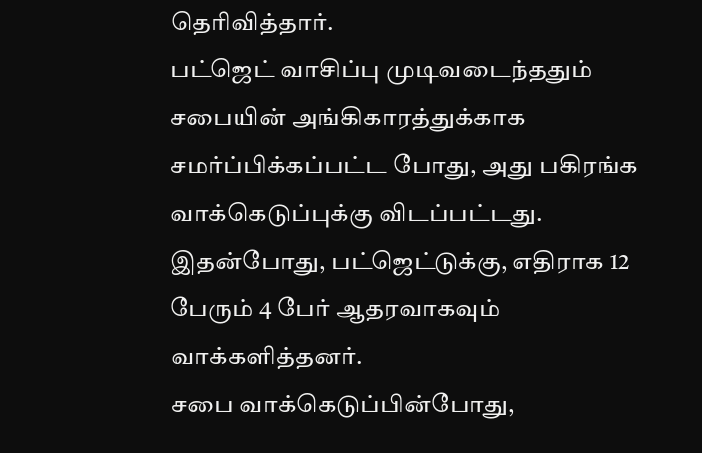தெரிவித்தார்.
பட்ஜெட் வாசிப்பு முடிவடைந்ததும் சபையின் அங்கிகாரத்துக்காக சமர்ப்பிக்கப்பட்ட போது, அது பகிரங்க வாக்கெடுப்புக்கு விடப்பட்டது.
இதன்போது, பட்ஜெட்டுக்கு, எதிராக 12 பேரும் 4 பேர் ஆதரவாகவும் வாக்களித்தனர்.
சபை வாக்கெடுப்பின்போது,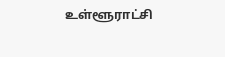உள்ளூராட்சி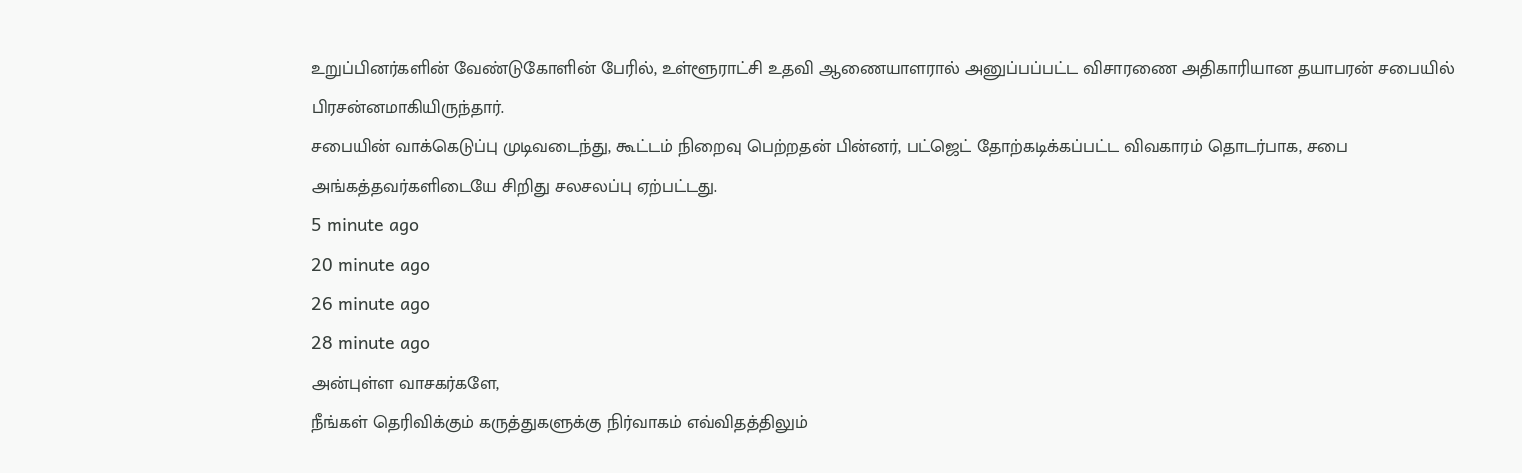உறுப்பினர்களின் வேண்டுகோளின் பேரில், உள்ளூராட்சி உதவி ஆணையாளரால் அனுப்பப்பட்ட விசாரணை அதிகாரியான தயாபரன் சபையில் பிரசன்னமாகியிருந்தார்.
சபையின் வாக்கெடுப்பு முடிவடைந்து, கூட்டம் நிறைவு பெற்றதன் பின்னர், பட்ஜெட் தோற்கடிக்கப்பட்ட விவகாரம் தொடர்பாக, சபை அங்கத்தவர்களிடையே சிறிது சலசலப்பு ஏற்பட்டது.
5 minute ago
20 minute ago
26 minute ago
28 minute ago
அன்புள்ள வாசகர்களே,
நீங்கள் தெரிவிக்கும் கருத்துகளுக்கு நிர்வாகம் எவ்விதத்திலும்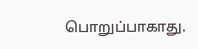பொறுப்பாகாது.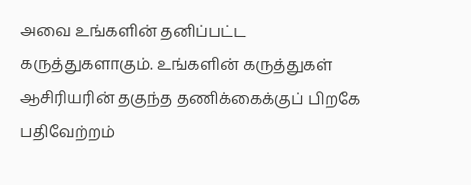அவை உங்களின் தனிப்பட்ட கருத்துகளாகும். உங்களின் கருத்துகள் ஆசிரியரின் தகுந்த தணிக்கைக்குப் பிறகே பதிவேற்றம்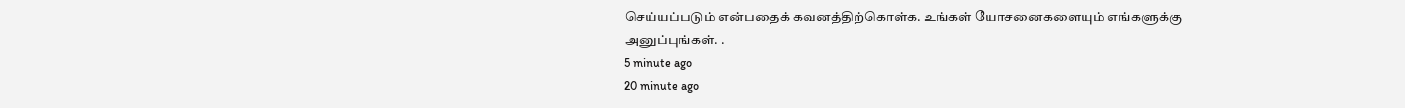செய்யப்படும் என்பதைக் கவனத்திற்கொள்க. உங்கள் யோசனைகளையும் எங்களுக்கு அனுப்புங்கள். .
5 minute ago
20 minute ago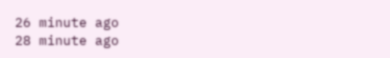26 minute ago
28 minute ago